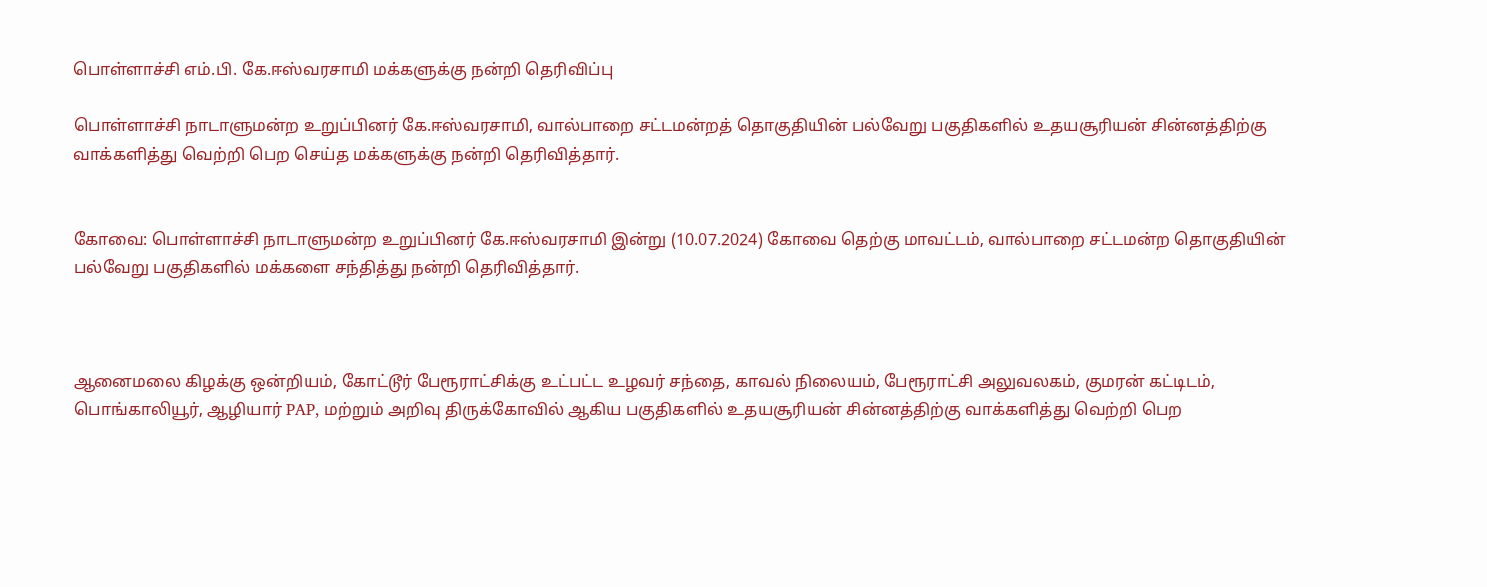பொள்ளாச்சி எம்.பி. கே.ஈஸ்வரசாமி மக்களுக்கு நன்றி தெரிவிப்பு

பொள்ளாச்சி நாடாளுமன்ற உறுப்பினர் கே.ஈஸ்வரசாமி, வால்பாறை சட்டமன்றத் தொகுதியின் பல்வேறு பகுதிகளில் உதயசூரியன் சின்னத்திற்கு வாக்களித்து வெற்றி பெற செய்த மக்களுக்கு நன்றி தெரிவித்தார்.


கோவை: பொள்ளாச்சி நாடாளுமன்ற உறுப்பினர் கே.ஈஸ்வரசாமி இன்று (10.07.2024) கோவை தெற்கு மாவட்டம், வால்பாறை சட்டமன்ற தொகுதியின் பல்வேறு பகுதிகளில் மக்களை சந்தித்து நன்றி தெரிவித்தார்.



ஆனைமலை கிழக்கு ஒன்றியம், கோட்டூர் பேரூராட்சிக்கு உட்பட்ட உழவர் சந்தை, காவல் நிலையம், பேரூராட்சி அலுவலகம், குமரன் கட்டிடம், பொங்காலியூர், ஆழியார் PAP, மற்றும் அறிவு திருக்கோவில் ஆகிய பகுதிகளில் உதயசூரியன் சின்னத்திற்கு வாக்களித்து வெற்றி பெற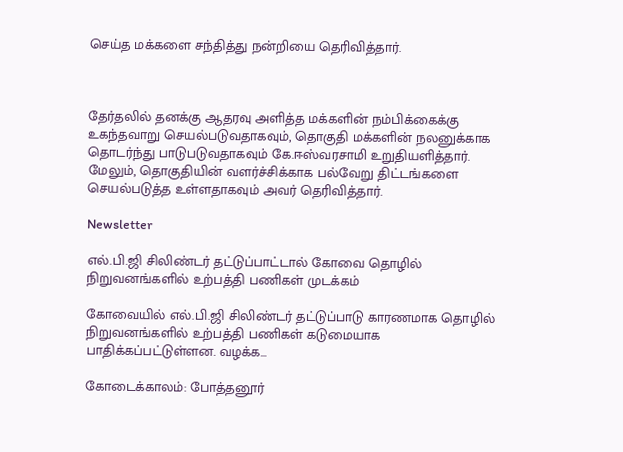செய்த மக்களை சந்தித்து நன்றியை தெரிவித்தார்.



தேர்தலில் தனக்கு ஆதரவு அளித்த மக்களின் நம்பிக்கைக்கு உகந்தவாறு செயல்படுவதாகவும், தொகுதி மக்களின் நலனுக்காக தொடர்ந்து பாடுபடுவதாகவும் கே.ஈஸ்வரசாமி உறுதியளித்தார். மேலும், தொகுதியின் வளர்ச்சிக்காக பல்வேறு திட்டங்களை செயல்படுத்த உள்ளதாகவும் அவர் தெரிவித்தார்.

Newsletter

எல்.பி.ஜி சிலிண்டர் தட்டுப்பாட்டால் கோவை தொழில் நிறுவனங்களில் உற்பத்தி பணிகள் முடக்கம்

கோவையில் எல்.பி.ஜி சிலிண்டர் தட்டுப்பாடு காரணமாக தொழில் நிறுவனங்களில் உற்பத்தி பணிகள் கடுமையாக பாதிக்கப்பட்டுள்ளன. வழக்க...

கோடைக்காலம்: போத்தனூர்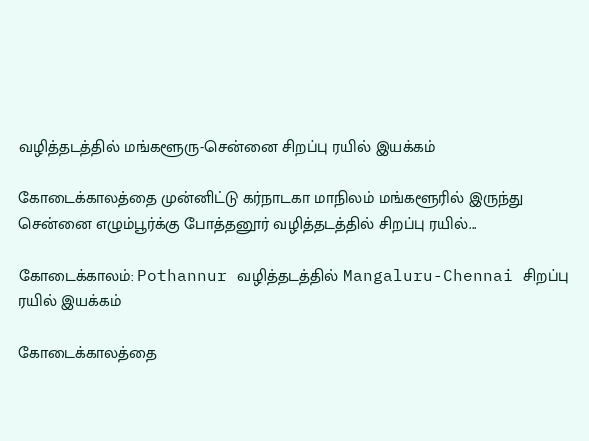வழித்தடத்தில் மங்களூரு-சென்னை சிறப்பு ரயில் இயக்கம்

கோடைக்காலத்தை முன்னிட்டு கர்நாடகா மாநிலம் மங்களூரில் இருந்து சென்னை எழும்பூர்க்கு போத்தனூர் வழித்தடத்தில் சிறப்பு ரயில்...

கோடைக்காலம்: Pothannur வழித்தடத்தில் Mangaluru-Chennai சிறப்பு ரயில் இயக்கம்

கோடைக்காலத்தை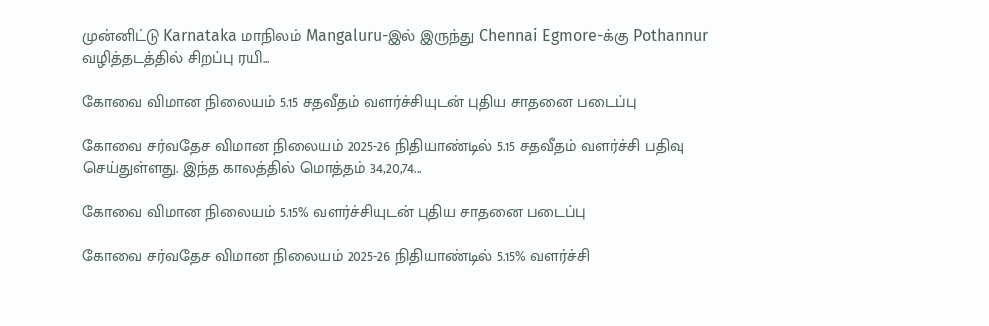முன்னிட்டு Karnataka மாநிலம் Mangaluru-இல் இருந்து Chennai Egmore-க்கு Pothannur வழித்தடத்தில் சிறப்பு ரயி...

கோவை விமான நிலையம் 5.15 சதவீதம் வளர்ச்சியுடன் புதிய சாதனை படைப்பு

கோவை சர்வதேச விமான நிலையம் 2025-26 நிதியாண்டில் 5.15 சதவீதம் வளர்ச்சி பதிவு செய்துள்ளது. இந்த காலத்தில் மொத்தம் 34,20,74...

கோவை விமான நிலையம் 5.15% வளர்ச்சியுடன் புதிய சாதனை படைப்பு

கோவை சர்வதேச விமான நிலையம் 2025-26 நிதியாண்டில் 5.15% வளர்ச்சி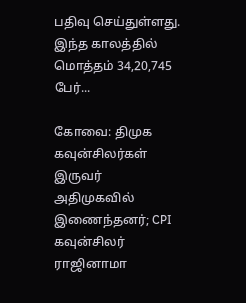பதிவு செய்துள்ளது. இந்த காலத்தில் மொத்தம் 34,20,745 பேர்...

கோவை: திமுக கவுன்சிலர்கள் இருவர் அதிமுகவில் இணைந்தனர்; CPI கவுன்சிலர் ராஜினாமா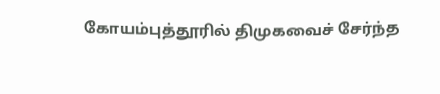கோயம்புத்தூரில் திமுகவைச் சேர்ந்த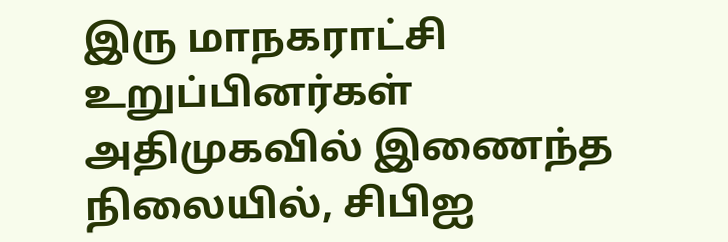இரு மாநகராட்சி உறுப்பினர்கள் அதிமுகவில் இணைந்த நிலையில், சிபிஐ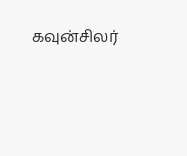கவுன்சிலர்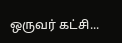ஒருவர் கட்சி...